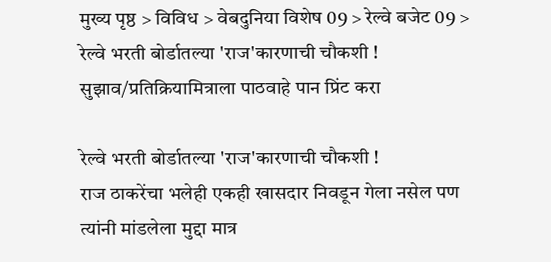मुख्य पृष्ठ > विविध > वेबदुनिया विशेष 09 > रेल्वे बजेट 09 > रेल्वे भरती बोर्डातल्या 'राज'कारणाची चौकशी !
सुझाव/प्रतिक्रियामित्राला पाठवाहे पान प्रिंट करा

रेल्वे भरती बोर्डातल्या 'राज'कारणाची चौकशी !
राज ठाकरेंचा भलेही एकही खासदार निवडून गेला नसेल पण त्यांनी मांडलेला मुद्दा मात्र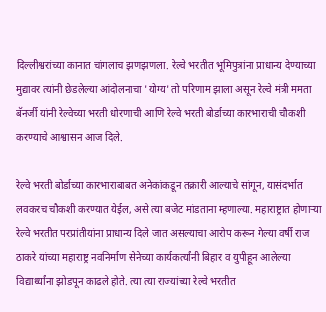दिल्लीश्वरांच्या कानात चांगलाच झणझणला. रेल्वे भरतीत भूमिपुत्रांना प्राधान्य देण्याच्या मुद्यावर त्यांनी छेडलेल्या आंदोलनाचा 'योग्य' तो परिणाम झाला असून रेल्वे मंत्री ममता बॅनर्जी यांनी रेल्वेच्या भरती धोरणाची आणि रेल्वे भरती बोर्डाच्या कारभाराची चौकशी करण्याचे आश्वासन आज दिले.

रेल्वे भरती बोर्डाच्या कारभाराबाबत अनेकांकडून तक्रारी आल्याचे सांगून, यासंदर्भात लवकरच चौकशी करण्यात येईल, असे त्या बजेट मांडताना म्हणाल्या. महाराष्ट्रात होणार्‍या रेल्वे भरतीत परप्रांतीयांना प्राधान्य दिले जात असल्याचा आरोप करून गेल्या वर्षी राज ठाकरे यांच्या महाराष्ट्र नवनिर्माण सेनेच्या कार्यकर्त्यांनी बिहार व युपीहून आलेल्या विद्यार्थ्यांना झोडपून काढले होते. त्या त्या राज्यांच्या रेल्वे भरतीत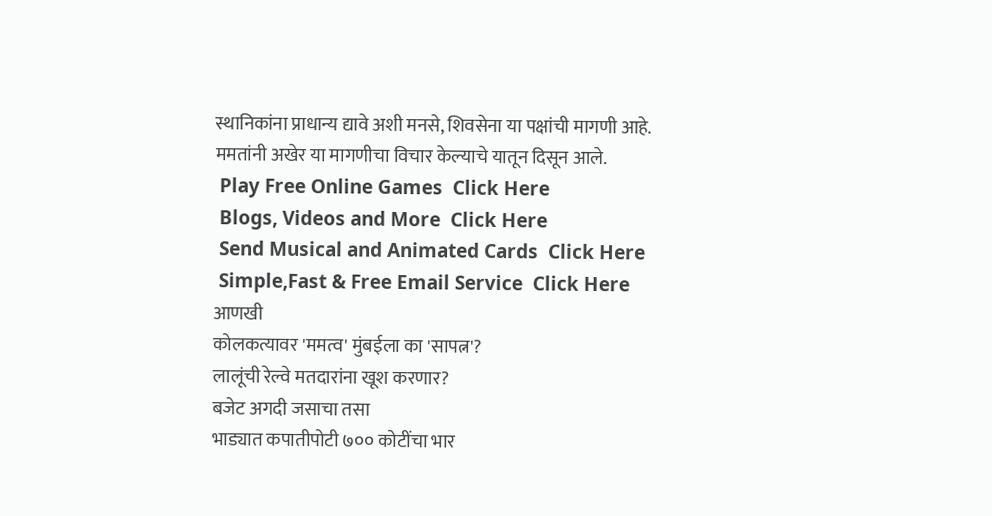स्थानिकांना प्राधान्य द्यावे अशी मनसे, शिवसेना या पक्षांची मागणी आहे. ममतांनी अखेर या मागणीचा विचार केल्याचे यातून दिसून आले.
 Play Free Online Games  Click Here
 Blogs, Videos and More  Click Here
 Send Musical and Animated Cards  Click Here
 Simple,Fast & Free Email Service  Click Here
आणखी
कोलकत्यावर 'ममत्व' मुंबईला का 'सापत्न'?
लालूंची रेल्वे मतदारांना खूश करणार?
बजेट अगदी जसाचा तसा
भाड्यात कपातीपोटी ७०० कोटींचा भार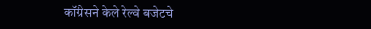कॉंग्रेसने केले रेल्वे बजेटचे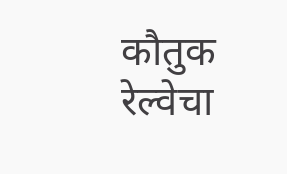कौतुक
रेल्वेचा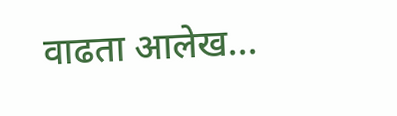वाढता आलेख...